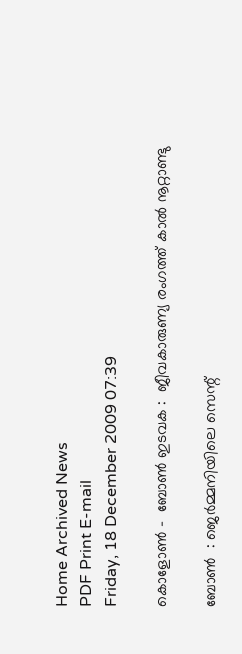Home Archived News
PDF Print E-mail
Friday, 18 December 2009 07:39

കൊളോണ്‍ -  ബോണ്‍ ഇടവക :  ജീവകാരുണ്യ രംഗത്ത് കാല്‍ നൂറ്റാണ്ടു

ബോണ്‍  : ജെര്‍മ്മനിയിലെ സെന്റ്‌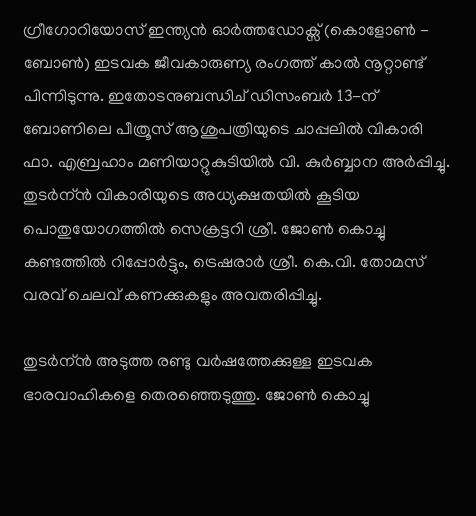ഗ്രീഗോറിയോസ് ഇന്ത്യന്‍ ഓര്‍ത്തഡോക്സ് (കൊളോണ്‍ - ബോണ്‍) ഇടവക ജീവകാരുണ്യ രംഗത്ത് കാല്‍ നൂറ്റാണ്ട് പിന്നിടുന്നു. ഇതോടനുബന്ധിച് ഡിസംബര്‍ 13-ന് ബോണിലെ പീത്രൂസ് ആശുപത്രിയുടെ ചാപ്പലില്‍ വികാരി ഫാ. എബ്രഹാം മണിയാറ്റുകുടിയില്‍ വി. കുര്‍ബ്ബാന അര്‍പ്പിച്ചു. തുടര്‍ന്ന്‍ വികാരിയുടെ അധ്യക്ഷതയില്‍ കൂടിയ പൊതുയോഗത്തില്‍ സെക്രട്ടറി ശ്രീ. ജോണ്‍ കൊച്ചു കണ്ടത്തില്‍ റിപ്പോര്‍ട്ടും, ട്രെഷരാര്‍ ശ്രീ. കെ.വി. തോമസ്‌ വരവ് ചെലവ് കണക്കുകളും അവതരിപ്പിച്ചു.

തുടര്‍ന്ന്‍ അടുത്ത രണ്ടു വര്‍ഷത്തേക്കുള്ള ഇടവക ഭാരവാഹികളെ തെരഞ്ഞെടുത്തു. ജോണ്‍ കൊച്ചു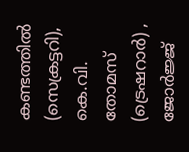കണ്ടത്തില്‍ (സെക്രട്ടറി), കെ.വി. തോമസ്‌ (ട്രെഷറാര്‍) , ജോര്‍ജ്ജ്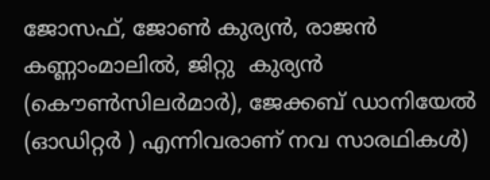ജോസഫ്‌, ജോണ്‍ കുര്യന്‍, രാജന്‍ കണ്ണാംമാലില്‍, ജിറ്റു  കുര്യന്‍ (കൌണ്‍സിലര്‍മാര്‍), ജേക്കബ് ഡാനിയേല്‍ (ഓഡിറ്റര്‍ ) എന്നിവരാണ് നവ സാരഥികള്‍)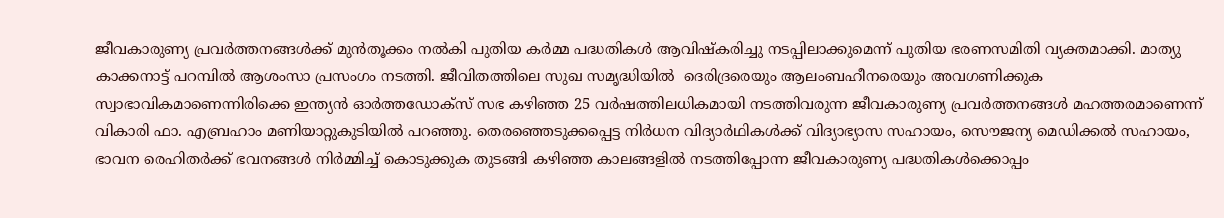ജീവകാരുണ്യ പ്രവര്‍ത്തനങ്ങള്‍ക്ക് മുന്‍‌തൂക്കം നല്‍കി പുതിയ കര്‍മ്മ പദ്ധതികള്‍ ആവിഷ്കരിച്ചു നടപ്പിലാക്കുമെന്ന്‍ പുതിയ ഭരണസമിതി വ്യക്തമാക്കി. മാത്യു കാക്കനാട്ട് പറമ്പില്‍ ആശംസാ പ്രസംഗം നടത്തി. ജീവിതത്തിലെ സുഖ സമൃദ്ധിയില്‍  ദെരിദ്രരെയും ആലംബഹീനരെയും അവഗണിക്കുക സ്വാഭാവികമാണെന്നിരിക്കെ ഇന്ത്യന്‍ ഓര്‍ത്തഡോക്സ് സഭ കഴിഞ്ഞ 25 വര്‍ഷത്തിലധികമായി നടത്തിവരുന്ന ജീവകാരുണ്യ പ്രവര്‍ത്തനങ്ങള്‍ മഹത്തരമാണെന്ന് വികാരി ഫാ. എബ്രഹാം മണിയാറ്റുകുടിയില്‍ പറഞ്ഞു. തെരഞ്ഞെടുക്കപ്പെട്ട നിര്‍ധന വിദ്യാര്‍ഥികള്‍ക്ക് വിദ്യാഭ്യാസ സഹായം, സൌജന്യ മെഡിക്കല്‍ സഹായം, ഭാവന രെഹിതര്‍ക്ക് ഭവനങ്ങള്‍ നിര്‍മ്മിച്ച്‌ കൊടുക്കുക തുടങ്ങി കഴിഞ്ഞ കാലങ്ങളില്‍ നടത്തിപ്പോന്ന ജീവകാരുണ്യ പദ്ധതികള്‍ക്കൊപ്പം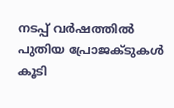നടപ്പ് വര്‍ഷത്തില്‍ പുതിയ പ്രോജക്ടുകള്‍ കൂടി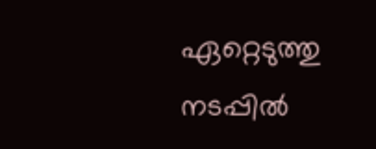ഏറ്റെടുത്തു നടപ്പില്‍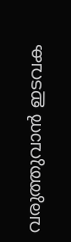വരുത്തുവാന്‍ ഇടവക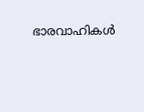ഭാരവാഹികള്‍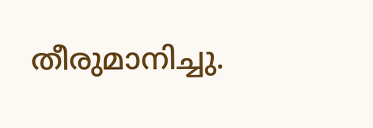തീരുമാനിച്ചു.